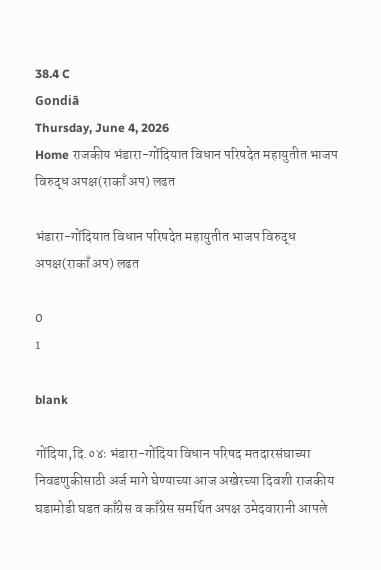38.4 C
Gondiā
Thursday, June 4, 2026
Home राजकीय भंडारा-गोंदियात विधान परिषदेत महायुतीत भाजप विरुद्ध अपक्ष(राकाँ अप) लढत

भंडारा-गोंदियात विधान परिषदेत महायुतीत भाजप विरुद्ध अपक्ष(राकाँ अप) लढत

0
1

blank

गोंदिया,दि.०४ः भंडारा-गोंदिया विधान परिषद मतदारसंघाच्या निवडणुकीसाठी अर्ज मागे घेण्याच्या आज अखेरच्या दिवशी राजकीय घडामोडी घडत काँग्रेस व काँग्रेस समर्थित अपक्ष उमेदवारानी आपले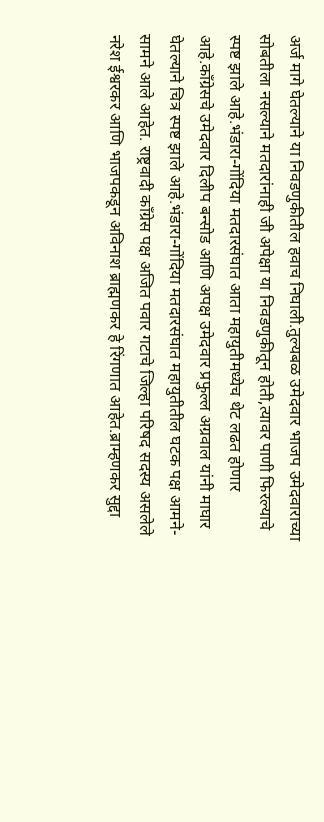अर्ज मागे घेतल्याने या निवडणुकीतील हवाच निघाली.तुल्यबळ उमेदवार भाजप उमेदवाराच्या सोबतीला नसल्याने मतदारांनाही जी अपेक्षा या निवडणुकीतून होती,त्यावर पाणी फिरल्याचे स्पष्ट झाले आहे.भंडारा-गोंदिया मतदारसंघात आता महायुतीमध्येच थेट लढत होणार आहे.काँग्रेसचे उमेदवार दिलीप बन्सोड आणि अपक्ष उमेदवार प्रफुल्ल अग्रवाल यांनी माघार घेतल्याने चित्र स्पष्ट झाले आहे.भंडारा-गोंदिया मतदारसंघात महायुतीतील घटक पक्ष आमने-सामने आले आहेत. राष्ट्रवादी काँग्रेस पक्ष अजित पवार गटाचे जिल्हा परिषद सदस्य असलेले नरेश ईश्वरकर आणि भाजपकडून अविनाश ब्राह्मणकर हे रिंगणात आहेत.ब्राम्हणकर सुद्दा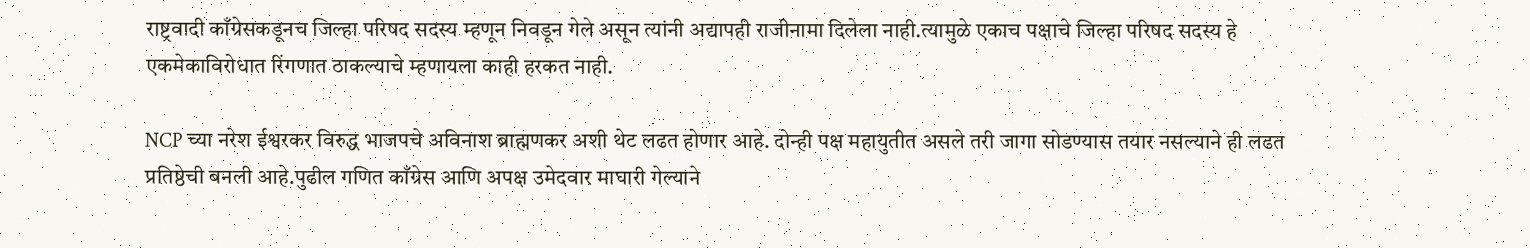राष्ट्रवादी काँग्रेसकडूनच जिल्हा परिषद सदस्य म्हणून निवडून गेले असून त्यांनी अद्यापही राजीनामा दिलेला नाही.त्यामुळे एकाच पक्षाचे जिल्हा परिषद सदस्य हे एकमेकाविरोधात रिंगणात ठाकल्याचे म्हणायला काही हरकत नाही.

NCP च्या नरेश ईश्वरकर विरुद्ध भाजपचे अविनाश ब्राह्मणकर अशी थेट लढत होणार आहे. दोन्ही पक्ष महायुतीत असले तरी जागा सोडण्यास तयार नसल्याने ही लढत प्रतिष्ठेची बनली आहे.पुढील गणित काँग्रेस आणि अपक्ष उमेदवार माघारी गेल्याने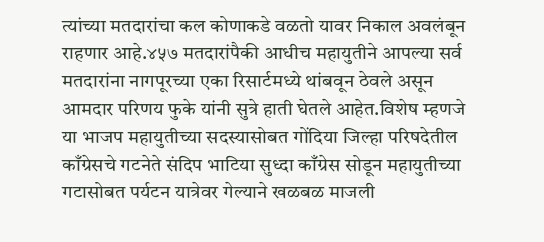त्यांच्या मतदारांचा कल कोणाकडे वळतो यावर निकाल अवलंबून राहणार आहे.४५७ मतदारांपैकी आधीच महायुतीने आपल्या सर्व मतदारांना नागपूरच्या एका रिसार्टमध्ये थांबवून ठेवले असून आमदार परिणय फुके यांनी सुत्रे हाती घेतले आहेत.विशेष म्हणजे या भाजप महायुतीच्या सदस्यासोबत गोंदिया जिल्हा परिषदेतील काँग्रेसचे गटनेते संदिप भाटिया सुध्दा काँग्रेस सोडून महायुतीच्या गटासोबत पर्यटन यात्रेवर गेल्याने खळबळ माजली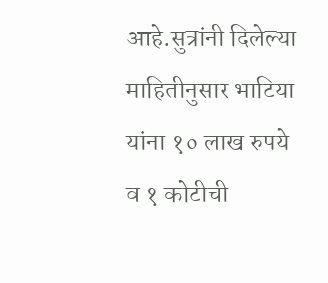आहे.सुत्रांनी दिलेल्या माहितीनुसार भाटिया यांना १० लाख रुपये व १ कोटीची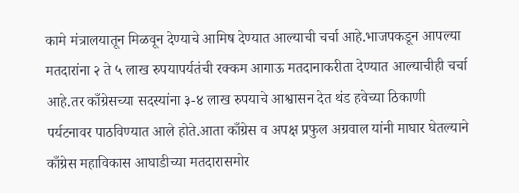कामे मंत्रालयातून मिळवून देण्याचे आमिष देण्यात आल्याची चर्चा आहे.भाजपकडून आपल्या मतदारांना २ ते ५ लाख रुपयापर्यतंची रक्कम आगाऊ मतदानाकरीता देण्यात आल्याचीही चर्चा आहे.तर काँग्रेसच्या सदस्यांना ३-४ लाख रुपयाचे आश्वासन देत थंड हवेच्या ठिकाणी पर्यटनावर पाठविण्यात आले होते.आता काँग्रेस व अपक्ष प्रफुल अग्रवाल यांनी माघार घेतल्याने काँग्रेस महाविकास आघाडीच्या मतदारासमोर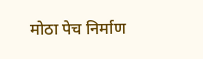मोठा पेच निर्माण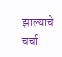झाल्याचे चर्चा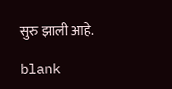सुरु झाली आहे.

blank